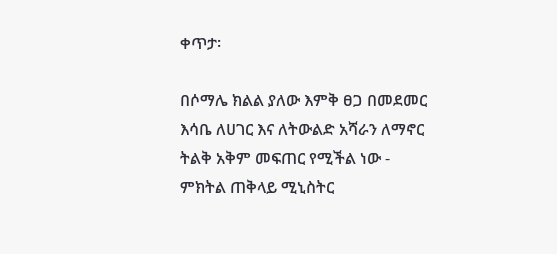ቀጥታ፡

በሶማሌ ክልል ያለው እምቅ ፀጋ በመደመር እሳቤ ለሀገር እና ለትውልድ አሻራን ለማኖር ትልቅ አቅም መፍጠር የሚችል ነው - ምክትል ጠቅላይ ሚኒስትር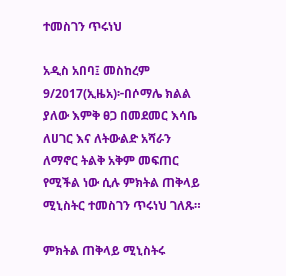ተመስገን ጥሩነህ

አዲስ አበባ፤ መስከረም 9/2017(ኢዜአ)፦በሶማሌ ክልል ያለው እምቅ ፀጋ በመደመር እሳቤ ለሀገር እና ለትውልድ አሻራን ለማኖር ትልቅ አቅም መፍጠር የሚችል ነው ሲሉ ምክትል ጠቅላይ ሚኒስትር ተመስገን ጥሩነህ ገለጹ።

ምክትል ጠቅላይ ሚኒስትሩ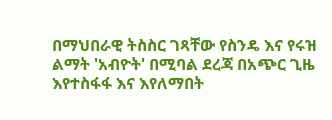በማህበራዊ ትስስር ገጻቸው የስንዴ እና የሩዝ ልማት 'አብዮት' በሚባል ደረጃ በአጭር ጊዜ እየተስፋፋ እና እየለማበት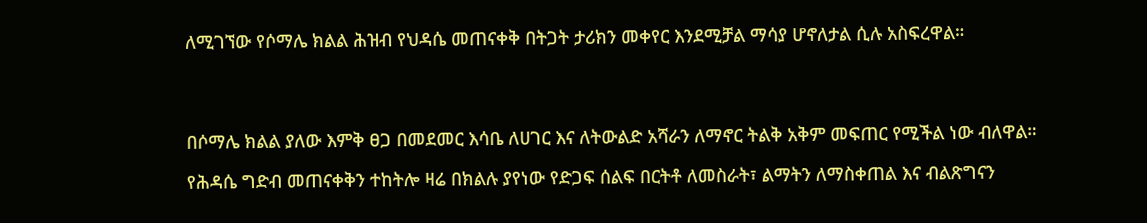ለሚገኘው የሶማሌ ክልል ሕዝብ የህዳሴ መጠናቀቅ በትጋት ታሪክን መቀየር እንደሚቻል ማሳያ ሆኖለታል ሲሉ አስፍረዋል።




በሶማሌ ክልል ያለው እምቅ ፀጋ በመደመር እሳቤ ለሀገር እና ለትውልድ አሻራን ለማኖር ትልቅ አቅም መፍጠር የሚችል ነው ብለዋል።

የሕዳሴ ግድብ መጠናቀቅን ተከትሎ ዛሬ በክልሉ ያየነው የድጋፍ ሰልፍ በርትቶ ለመስራት፣ ልማትን ለማስቀጠል እና ብልጽግናን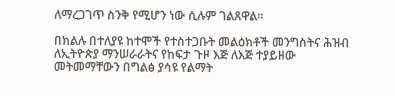ለማረጋገጥ ስንቅ የሚሆን ነው ሲሉም ገልጸዋል፡፡

በክልሉ በተለያዩ ከተሞች የተስተጋቡት መልዕክቶች መንግስትና ሕዝብ ለኢትዮጵያ ማንሠራራትና የከፍታ ጉዞ እጅ ለእጅ ተያይዘው መትመማቸውን በግልፅ ያሳዩ የልማት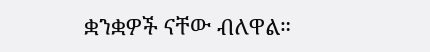ቋንቋዎች ናቸው ብለዋል።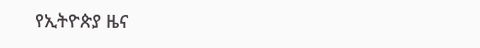የኢትዮጵያ ዜና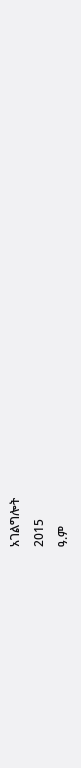አገልግሎት
2015
ዓ.ም